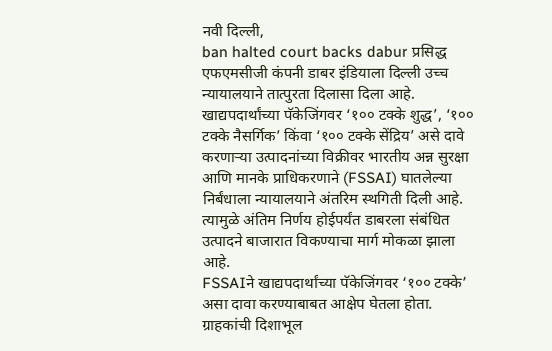नवी दिल्ली,
ban halted court backs dabur प्रसिद्ध एफएमसीजी कंपनी डाबर इंडियाला दिल्ली उच्च न्यायालयाने तात्पुरता दिलासा दिला आहे. खाद्यपदार्थांच्या पॅकेजिंगवर ‘१०० टक्के शुद्ध’, ‘१०० टक्के नैसर्गिक’ किंवा ‘१०० टक्के सेंद्रिय’ असे दावे करणाऱ्या उत्पादनांच्या विक्रीवर भारतीय अन्न सुरक्षा आणि मानके प्राधिकरणाने (FSSAI) घातलेल्या निर्बंधाला न्यायालयाने अंतरिम स्थगिती दिली आहे. त्यामुळे अंतिम निर्णय होईपर्यंत डाबरला संबंधित उत्पादने बाजारात विकण्याचा मार्ग मोकळा झाला आहे.
FSSAIने खाद्यपदार्थांच्या पॅकेजिंगवर ‘१०० टक्के’ असा दावा करण्याबाबत आक्षेप घेतला होता. ग्राहकांची दिशाभूल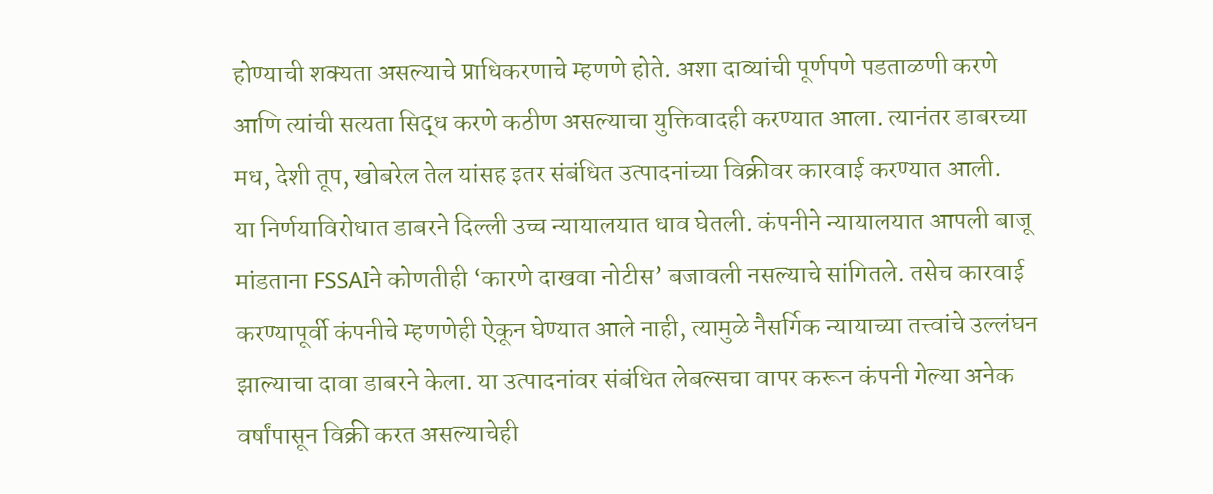होण्याची शक्यता असल्याचे प्राधिकरणाचे म्हणणे होते. अशा दाव्यांची पूर्णपणे पडताळणी करणे आणि त्यांची सत्यता सिद्ध करणे कठीण असल्याचा युक्तिवादही करण्यात आला. त्यानंतर डाबरच्या मध, देशी तूप, खोबरेल तेल यांसह इतर संबंधित उत्पादनांच्या विक्रीवर कारवाई करण्यात आली.
या निर्णयाविरोधात डाबरने दिल्ली उच्च न्यायालयात धाव घेतली. कंपनीने न्यायालयात आपली बाजू मांडताना FSSAIने कोणतीही ‘कारणे दाखवा नोटीस’ बजावली नसल्याचे सांगितले. तसेच कारवाई करण्यापूर्वी कंपनीचे म्हणणेही ऐकून घेण्यात आले नाही, त्यामुळे नैसर्गिक न्यायाच्या तत्त्वांचे उल्लंघन झाल्याचा दावा डाबरने केला. या उत्पादनांवर संबंधित लेबल्सचा वापर करून कंपनी गेल्या अनेक वर्षांपासून विक्री करत असल्याचेही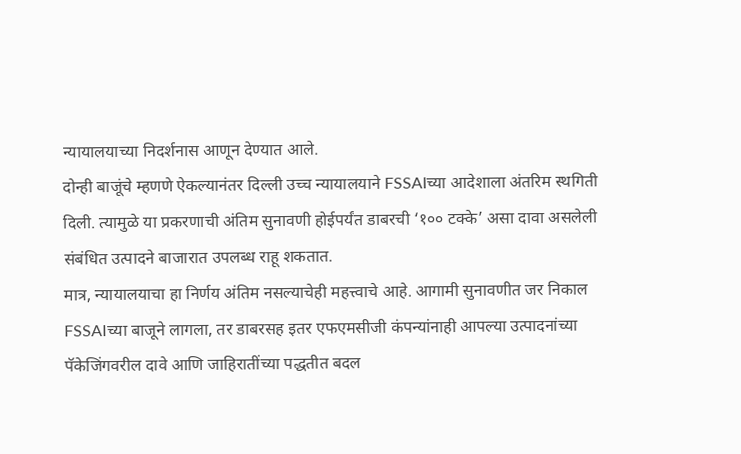न्यायालयाच्या निदर्शनास आणून देण्यात आले.
दोन्ही बाजूंचे म्हणणे ऐकल्यानंतर दिल्ली उच्च न्यायालयाने FSSAIच्या आदेशाला अंतरिम स्थगिती दिली. त्यामुळे या प्रकरणाची अंतिम सुनावणी होईपर्यंत डाबरची ‘१०० टक्के’ असा दावा असलेली संबंधित उत्पादने बाजारात उपलब्ध राहू शकतात.
मात्र, न्यायालयाचा हा निर्णय अंतिम नसल्याचेही महत्त्वाचे आहे. आगामी सुनावणीत जर निकाल FSSAIच्या बाजूने लागला, तर डाबरसह इतर एफएमसीजी कंपन्यांनाही आपल्या उत्पादनांच्या पॅकेजिंगवरील दावे आणि जाहिरातींच्या पद्धतीत बदल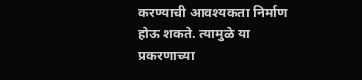करण्याची आवश्यकता निर्माण होऊ शकते. त्यामुळे या प्रकरणाच्या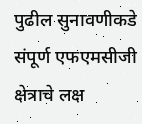पुढील सुनावणीकडे संपूर्ण एफएमसीजी क्षेत्राचे लक्ष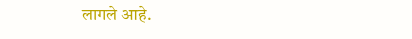लागले आहे.